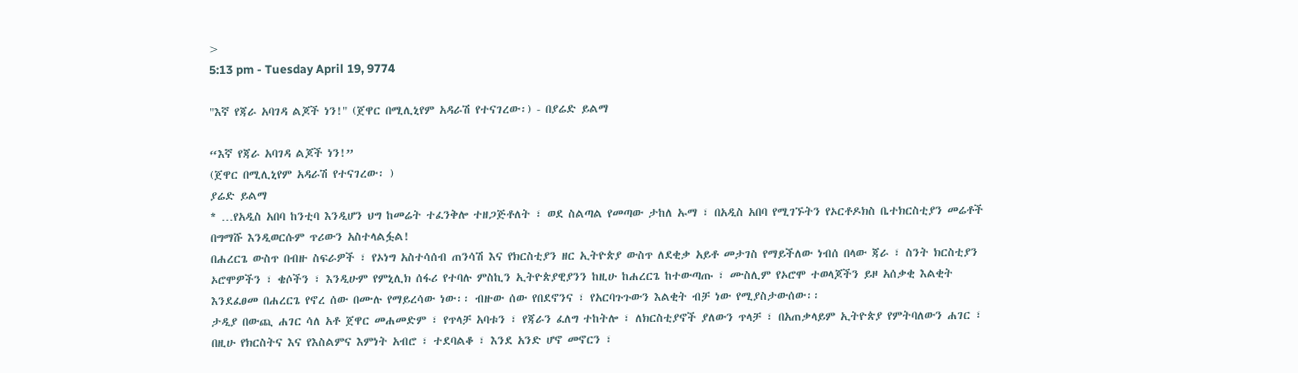>
5:13 pm - Tuesday April 19, 9774

"እኛ የጃራ አባገዳ ልጆች ነን!" (ጀዋር በሚሊኒየም አዳራሽ የተናገረው፡) - በያሬድ ይልማ

“እኛ የጃራ አባገዳ ልጆች ነን!”
(ጀዋር በሚሊኒየም አዳራሽ የተናገረው፡ )
ያሬድ ይልማ
* …የአዲስ አበባ ከንቲባ እንዲሆን ህግ ከመሬት ተፈንቅሎ ተዘጋጅቶለት ፣ ወደ ስልጣል የመጣው ታከለ ኡማ ፣ በአዲስ አበባ የሚገኙትን የኦርቶዶክስ ቤተክርስቲያን መሬቶች በግማሹ እንዲወርሱም ጥሪውን አስተላልፏል!
በሐረርጌ ውስጥ በብዙ ስፍራዎች ፣ የኦነግ አስተሳሰብ ጠንሳሽ እና የክርስቲያን ዘር ኢትዮጵያ ውስጥ ለደቂቃ አይቶ መታገስ የማይችለው ነብሰ በላው ጃራ ፣ ስንት ክርስቲያን ኦሮሞዎችን ፣ ቄሶችን ፣ እንዲሁም የምኒሊክ ሰፋሪ የተባሉ ምስኪን ኢትዮጵያዊያንን ከዚሁ ከሐረርጌ ከተውጣጡ ፣ ሙስሊም የኦሮሞ ተወላጆችን ይዞ አሰቃቂ እልቂት እንደፈፀመ በሐረርጌ የኖረ ሰው በሙሉ የማይረሳው ነው፡፡ ብዙው ሰው የበደኖንና ፣ የአርባጉጉውን እልቂት ብቻ ነው የሚያስታውሰው፡፡
ታዲያ በውጪ ሐገር ሳለ አቶ ጀዋር መሐመድም ፣ የጥላቻ አባቱን ፣ የጃራን ፈለግ ተከትሎ ፣ ለክርስቲያኖች ያለውን ጥላቻ ፣ በአጠቃላይም ኢትዮጵያ የምትባለውን ሐገር ፣ በዚሁ የክርስትና እና የእስልምና እምነት አብሮ ፣ ተደባልቆ ፣ እንደ አንድ ሆኖ መኖርን ፣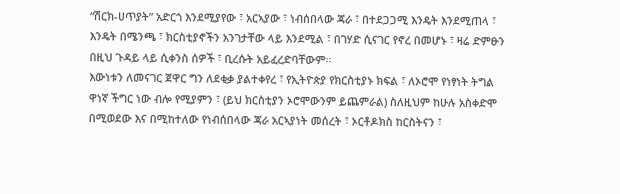“ሽርክ-ሀጥያት” አድርጎ እንደሚያየው ፣ አርኣያው ፣ ነብሰበላው ጃራ ፣ በተደጋጋሚ እንዴት እንደሚጠላ ፣ እንዴት በሜንጫ ፣ ክርስቲያኖችን አንገታቸው ላይ እንደሚል ፣ በገሃድ ሲናገር የኖረ በመሆኑ ፣ ዛሬ ድምፁን በዚህ ጉዳይ ላይ ሲቀንስ ሰዎች ፣ ቢረሱት አይፈረድባቸውም፡፡
እውነቱን ለመናገር ጀዋር ግን ለደቂቃ ያልተቀየረ ፣ የኢትዮጵያ የክርስቲያኑ ክፍል ፣ ለኦሮሞ የነፃነት ትግል ዋነኛ ችግር ነው ብሎ የሚያምን ፣ (ይህ ክርስቲያን ኦሮሞውንም ይጨምራል) ስለዚህም ከሁሉ አስቀድሞ በሚወደው እና በሚከተለው የነብሰበላው ጃራ አርኣያነት መሰረት ፣ ኦርቶዶክስ ከርስትናን ፣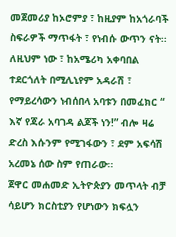መጀመሪያ ከኦሮምያ ፣ ከዚያም ከአጎራባች ስፍራዎች ማጥፋት ፣ የነብሱ ውጥን ናት፡፡ ለዚህም ነው ፣ ከአሜሪካ አቀባበል ተደርጎለት በሚሊኒየም አዳራሽ ፣ የማይረሳውን ነብሰበላ አባቱን በመፈክር “ እኛ የጃራ አባገዳ ልጆች ነን!” ብሎ ዛሬ ድረስ እሱንም የሚገፋውን ፣ ደም አፍሳሽ አረመኔ ሰው ስም የጠራው፡፡
ጀዋር መሐመድ ኢትዮጵያን መጥላት ብቻ ሳይሆን ክርስቲያን የሆነውን ክፍሏን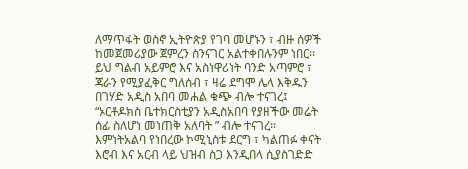ለማጥፋት ወስኖ ኢትዮጵያ የገባ መሆኑን ፣ ብዙ ሰዎች ከመጀመሪያው ጀምረን ስንናገር አልተቀበሉንም ነበር፡፡ ይህ ግልብ አይምሮ እና አስነዋሪነት ባንድ አጣምሮ ፣ ጃራን የሚያፈቅር ግለሰብ ፣ ዛሬ ደግሞ ሌላ እቅዱን በገሃድ አዲስ አበባ መሐል ቁጭ ብሎ ተናገረ፤ “ኦርቶዶክስ ቤተክርስቲያን አዲስአበባ የያዘችው መሬት ሰፊ ስለሆነ መነጠቅ አለባት ” ብሎ ተናገረ፡፡
እምነትአልባ የነበረው ኮሚኒስቱ ደርግ ፣ ካልጠፉ ቀናት እሮብ እና አርብ ላይ ህዝብ ስጋ እንዲበላ ሲያስገድድ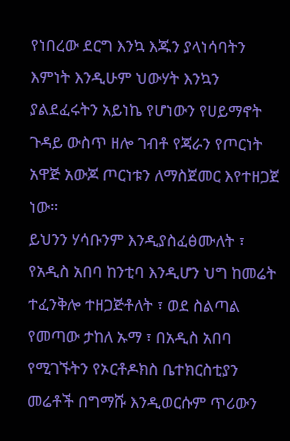የነበረው ደርግ እንኳ እጁን ያላነሳባትን እምነት እንዲሁም ህውሃት እንኳን ያልደፈሩትን አይነኬ የሆነውን የሀይማኖት ጉዳይ ውስጥ ዘሎ ገብቶ የጃራን የጦርነት አዋጅ አውጆ ጦርነቱን ለማስጀመር እየተዘጋጀ ነው።
ይህንን ሃሳቡንም እንዲያስፈፅሙለት ፣ የአዲስ አበባ ከንቲባ እንዲሆን ህግ ከመሬት ተፈንቅሎ ተዘጋጅቶለት ፣ ወደ ስልጣል የመጣው ታከለ ኡማ ፣ በአዲስ አበባ የሚገኙትን የኦርቶዶክስ ቤተክርስቲያን መሬቶች በግማሹ እንዲወርሱም ጥሪውን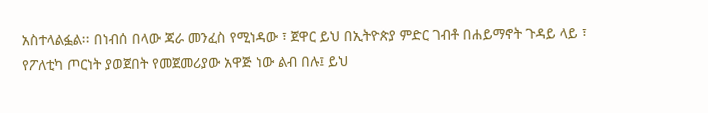አስተላልፏል፡፡ በነብሰ በላው ጃራ መንፈስ የሚነዳው ፣ ጀዋር ይህ በኢትዮጵያ ምድር ገብቶ በሐይማኖት ጉዳይ ላይ ፣ የፖለቲካ ጦርነት ያወጀበት የመጀመሪያው አዋጅ ነው ልብ በሉ፤ ይህ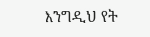እንግዲህ የት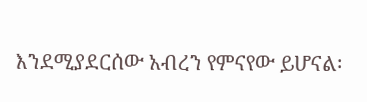እንደሚያደርሰው አብረን የምናየው ይሆናል፡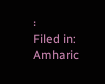፡
Filed in: Amharic